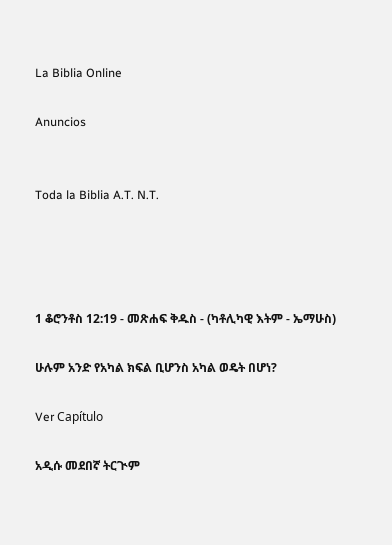La Biblia Online

Anuncios


Toda la Biblia A.T. N.T.




1 ቆሮንቶስ 12:19 - መጽሐፍ ቅዱስ - (ካቶሊካዊ እትም - ኤማሁስ)

ሁሉም አንድ የአካል ክፍል ቢሆንስ አካል ወዴት በሆነ?

Ver Capítulo

አዲሱ መደበኛ ትርጒም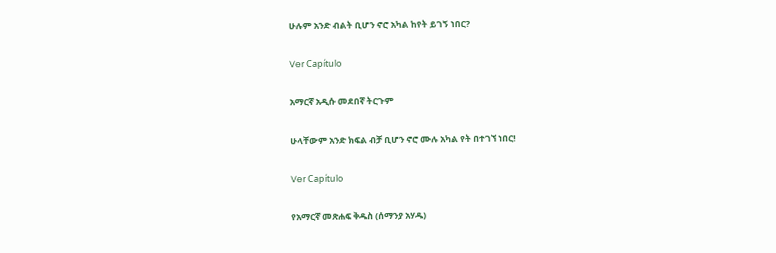ሁሉም አንድ ብልት ቢሆን ኖሮ አካል ከየት ይገኝ ነበር?

Ver Capítulo

አማርኛ አዲሱ መደበኛ ትርጉም

ሁላቸውም አንድ ክፍል ብቻ ቢሆን ኖሮ ሙሉ አካል የት በተገኘ ነበር!

Ver Capítulo

የአማርኛ መጽሐፍ ቅዱስ (ሰማንያ አሃዱ)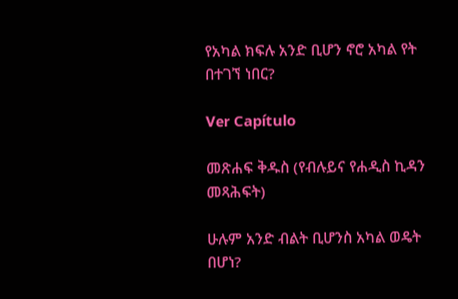የአካል ክፍሉ አንድ ቢሆን ኖሮ አካል የት በተገኘ ነበር?

Ver Capítulo

መጽሐፍ ቅዱስ (የብሉይና የሐዲስ ኪዳን መጻሕፍት)

ሁሉም አንድ ብልት ቢሆንስ አካል ወዴት በሆነ?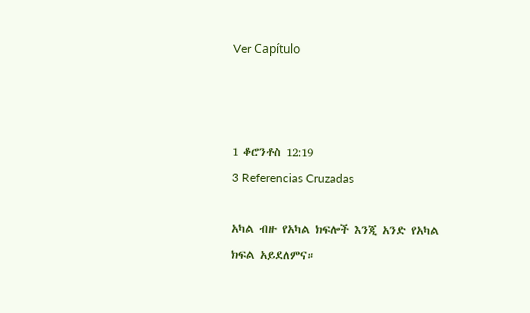Ver Capítulo



1 ቆሮንቶስ 12:19
3 Referencias Cruzadas

አካል ብዙ የአካል ክፍሎች እንጂ አንድ የአካል ክፍል አይደለምና።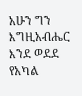አሁን ግን እግዚአብሔር እንደ ወደደ የአካል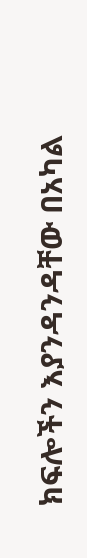ክፍሎችን እያንዳንዳቸው በአካል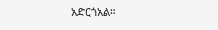አድርጎአል።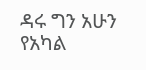ዳሩ ግን አሁን የአካል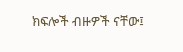ክፍሎች ብዙዎች ናቸው፤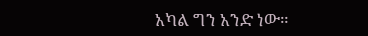አካል ግን አንድ ነው።